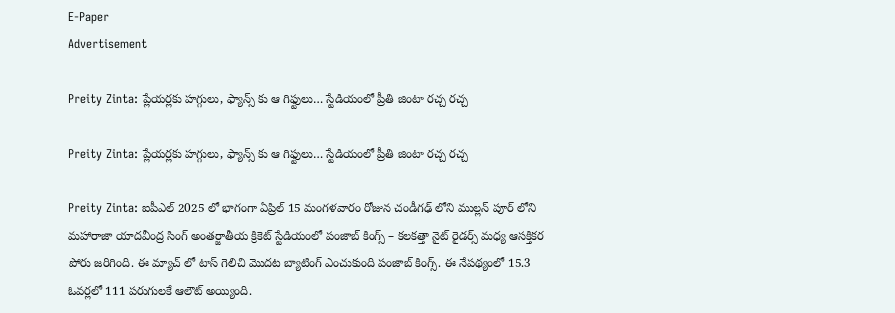E-Paper
Advertisement

Preity Zinta: ప్లేయర్లకు హగ్గులు, ఫ్యాన్స్ కు ఆ గిఫ్టులు… స్టేడియంలో ప్రీతి జింటా రచ్చ రచ్చ

Preity Zinta: ప్లేయర్లకు హగ్గులు, ఫ్యాన్స్ కు ఆ గిఫ్టులు… స్టేడియంలో ప్రీతి జింటా రచ్చ రచ్చ

Preity Zinta: ఐపీఎల్ 2025 లో భాగంగా ఏప్రిల్ 15 మంగళవారం రోజున చండీగఢ్ లోని ముల్లన్ పూర్ లోని మహారాజా యాదవీంద్ర సింగ్ అంతర్జాతీయ క్రికెట్ స్టేడియంలో పంజాబ్ కింగ్స్ – కలకత్తా నైట్ రైడర్స్ మధ్య ఆసక్తికర పోరు జరిగింది. ఈ మ్యాచ్ లో టాస్ గెలిచి మొదట బ్యాటింగ్ ఎంచుకుంది పంజాబ్ కింగ్స్. ఈ నేపథ్యంలో 15.3 ఓవర్లలో 111 పరుగులకే ఆలౌట్ అయ్యింది.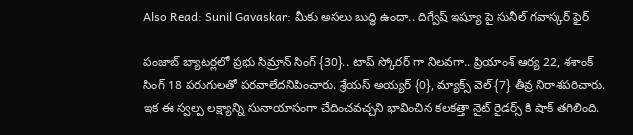Also Read: Sunil Gavaskar: మీకు అసలు బుద్ధి ఉందా.. దిగ్వేష్ ఇష్యూ పై సునీల్ గవాస్కర్ ఫైర్

పంజాబ్ బ్యాటర్లలో ప్రభు సిమ్రాన్ సింగ్ {30}.. టాప్ స్కోరర్ గా నిలవగా.. ప్రియాంశ్ ఆర్య 22, శశాంక్ సింగ్ 18 పరుగులతో పరవాలేదనిపించారు. శ్రేయస్ అయ్యర్ {0}, మ్యాక్స్ వెల్ {7} తీవ్ర నిరాశపరిచారు. ఇక ఈ స్వల్ప లక్ష్యాన్ని సునాయాసంగా చేదించవచ్చని భావించిన కలకత్తా నైట్ రైడర్స్ కి షాక్ తగిలింది.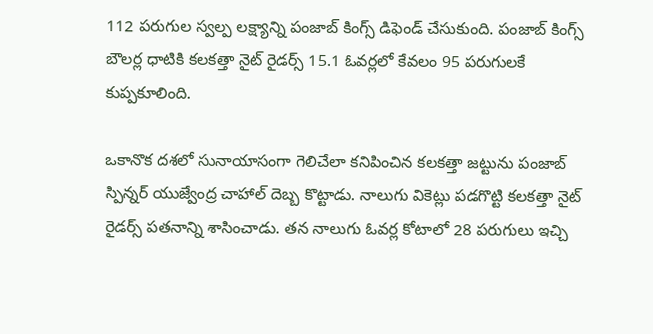112 పరుగుల స్వల్ప లక్ష్యాన్ని పంజాబ్ కింగ్స్ డిఫెండ్ చేసుకుంది. పంజాబ్ కింగ్స్ బౌలర్ల ధాటికి కలకత్తా నైట్ రైడర్స్ 15.1 ఓవర్లలో కేవలం 95 పరుగులకే కుప్పకూలింది.

ఒకానొక దశలో సునాయాసంగా గెలిచేలా కనిపించిన కలకత్తా జట్టును పంజాబ్ స్పిన్నర్ యుజ్వేంద్ర చాహాల్ దెబ్బ కొట్టాడు. నాలుగు వికెట్లు పడగొట్టి కలకత్తా నైట్ రైడర్స్ పతనాన్ని శాసించాడు. తన నాలుగు ఓవర్ల కోటాలో 28 పరుగులు ఇచ్చి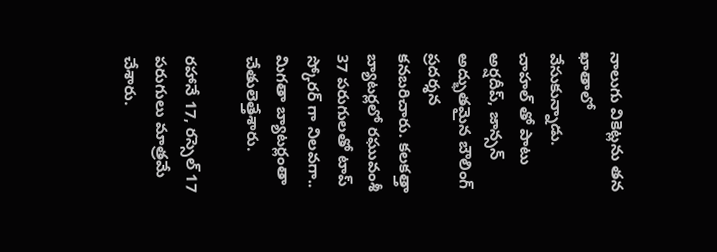నాలుగు వికెట్లను తన ఖాతాలో వేసుకున్నాడు. చాహల్ తో పాటు అర్షదీప్, జాన్సన్ అద్భుతమైన బౌలింగ్ ప్రదర్శన కనబరిచారు. కలకత్తా బ్యాటర్లలో రఘువంశీ 37 పరుగులతో టాప్ స్కోరర్ గా నిలవగా.. మిగతా బ్యాటర్లంతా చేతులెత్తేశారు.

రహానే 17, రస్సెల్ 17 పరుగులు మాత్రమే చేశారు.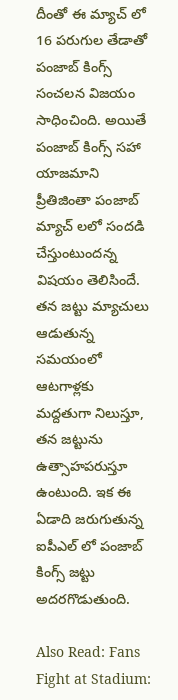దీంతో ఈ మ్యాచ్ లో 16 పరుగుల తేడాతో పంజాబ్ కింగ్స్ సంచలన విజయం సాధించింది. అయితే పంజాబ్ కింగ్స్ సహా యాజమాని ప్రీతిజింతా పంజాబ్ మ్యాచ్ లలో సందడి చేస్తుంటుందన్న విషయం తెలిసిందే. తన జట్టు మ్యాచులు ఆడుతున్న సమయంలో ఆటగాళ్లకు మద్దతుగా నిలుస్తూ, తన జట్టును ఉత్సాహపరుస్తూ ఉంటుంది. ఇక ఈ ఏడాది జరుగుతున్న ఐపీఎల్ లో పంజాబ్ కింగ్స్ జట్టు అదరగొడుతుంది.

Also Read: Fans Fight at Stadium: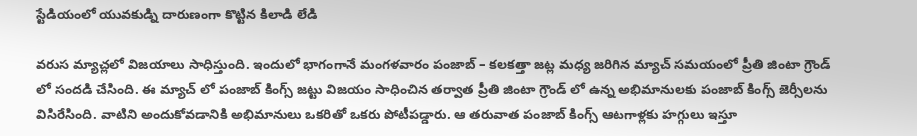స్టేడియంలో యువకుడ్ని దారుణంగా కొట్టిన కిలాడి లేడి

వరుస మ్యాచ్లలో విజయాలు సాధిస్తుంది. ఇందులో భాగంగానే మంగళవారం పంజాబ్ – కలకత్తా జట్ల మధ్య జరిగిన మ్యాచ్ సమయంలో ప్రీతి జింటా గ్రౌండ్ లో సందడి చేసింది. ఈ మ్యాచ్ లో పంజాబ్ కింగ్స్ జట్టు విజయం సాధించిన తర్వాత ప్రీతి జింటా గ్రౌండ్ లో ఉన్న అభిమానులకు పంజాబ్ కింగ్స్ జెర్సీలను విసిరేసింది. వాటిని అందుకోవడానికి అభిమానులు ఒకరితో ఒకరు పోటీపడ్డారు. ఆ తరువాత పంజాబ్ కింగ్స్ ఆటగాళ్లకు హగ్గులు ఇస్తూ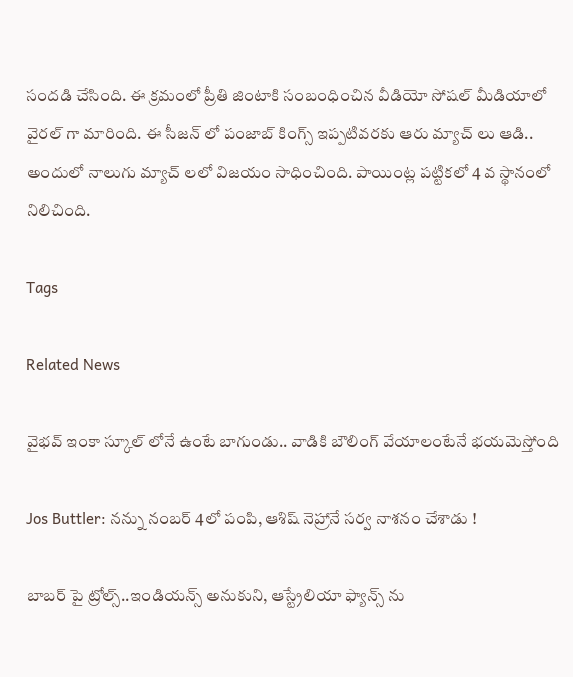సందడి చేసింది. ఈ క్రమంలో ప్రీతి జింటాకి సంబంధించిన వీడియో సోషల్ మీడియాలో వైరల్ గా మారింది. ఈ సీజన్ లో పంజాబ్ కింగ్స్ ఇప్పటివరకు ఆరు మ్యాచ్ లు ఆడి.. అందులో నాలుగు మ్యాచ్ లలో విజయం సాధించింది. పాయింట్ల పట్టికలో 4 వ స్థానంలో నిలిచింది.

Tags

Related News

వైభ‌వ్ ఇంకా స్కూల్ లోనే ఉంటే బాగుండు.. వాడికి బౌలింగ్ వేయాలంటేనే భ‌య‌మెస్తోంది

Jos Buttler: న‌న్ను నంబ‌ర్ 4లో పంపి, ఆశిష్ నెహ్రానే స‌ర్వ నాశ‌నం చేశాడు !

బాబ‌ర్ పై ట్రోల్స్‌..ఇండియ‌న్స్ అనుకుని, ఆస్ట్రేలియా ఫ్యాన్స్ ను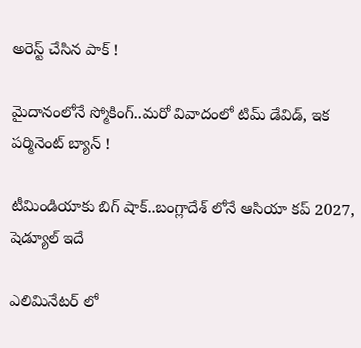అరెస్ట్ చేసిన పాక్ !

మైదానంలోనే స్మోకింగ్..మ‌రో వివాదంలో టిమ్ డేవిడ్, ఇక ప‌ర్మినెంట్ బ్యాన్ !

టీమిండియాకు బిగ్ షాక్‌..బంగ్లాదేశ్ లోనే ఆసియా కప్ 2027, షెడ్యూల్ ఇదే

ఎలిమినేట‌ర్ లో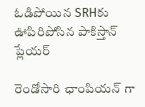ఓడిపోయిన‌ SRHకు ఊపిరిపోసిన పాకిస్తాన్ ప్లేయ‌ర్

రెండోసారి ఛాంపియ‌న్ గా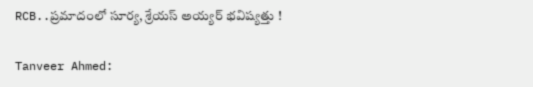RCB..ప్ర‌మాదంలో సూర్య‌, శ్రేయ‌స్ అయ్య‌ర్ భ‌విష్య‌త్తు !

Tanveer Ahmed: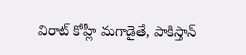విరాట్ కోహ్లీ మ‌గాడైతే, పాకిస్తాన్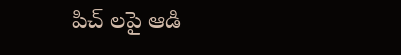పిచ్ ల‌పై ఆడి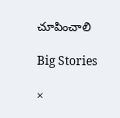చూపించాలి

Big Stories

×